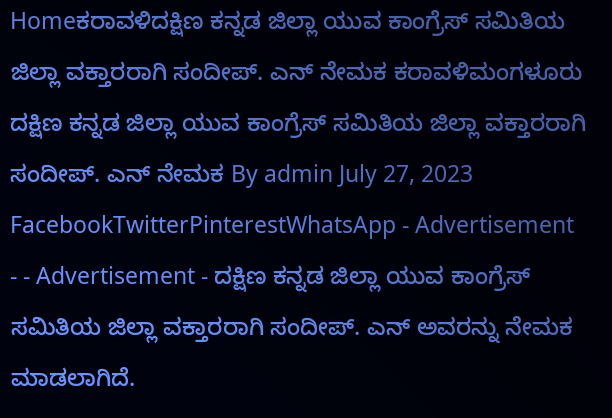Homeಕರಾವಳಿದಕ್ಷಿಣ ಕನ್ನಡ ಜಿಲ್ಲಾ ಯುವ ಕಾಂಗ್ರೆಸ್ ಸಮಿತಿಯ ಜಿಲ್ಲಾ ವಕ್ತಾರರಾಗಿ ಸಂದೀಪ್. ಎನ್ ನೇಮಕ ಕರಾವಳಿಮಂಗಳೂರು ದಕ್ಷಿಣ ಕನ್ನಡ ಜಿಲ್ಲಾ ಯುವ ಕಾಂಗ್ರೆಸ್ ಸಮಿತಿಯ ಜಿಲ್ಲಾ ವಕ್ತಾರರಾಗಿ ಸಂದೀಪ್. ಎನ್ ನೇಮಕ By admin July 27, 2023 FacebookTwitterPinterestWhatsApp - Advertisement - - Advertisement - ದಕ್ಷಿಣ ಕನ್ನಡ ಜಿಲ್ಲಾ ಯುವ ಕಾಂಗ್ರೆಸ್ ಸಮಿತಿಯ ಜಿಲ್ಲಾ ವಕ್ತಾರರಾಗಿ ಸಂದೀಪ್. ಎನ್ ಅವರನ್ನು ನೇಮಕ ಮಾಡಲಾಗಿದೆ.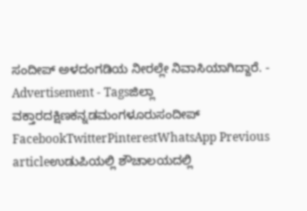ಸಂದೀಪ್ ಅಳದಂಗಡಿಯ ನೀರಲ್ಲೇ ನಿವಾಸಿಯಾಗಿದ್ದಾರೆ. - Advertisement - Tagsಜಿಲ್ಲಾ ವಕ್ತಾರದಕ್ಷಿಣಕನ್ನಡಮಂಗಳೂರುಸಂದೀಪ್ FacebookTwitterPinterestWhatsApp Previous articleಉಡುಪಿಯಲ್ಲಿ ಶೌಚಾಲಯದಲ್ಲಿ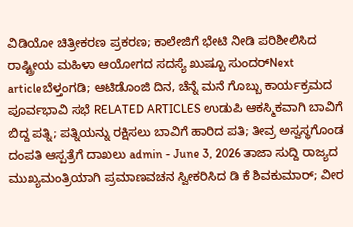ವಿಡಿಯೋ ಚಿತ್ರೀಕರಣ ಪ್ರಕರಣ; ಕಾಲೇಜಿಗೆ ಭೇಟಿ ನೀಡಿ ಪರಿಶೀಲಿಸಿದ ರಾಷ್ಟ್ರೀಯ ಮಹಿಳಾ ಆಯೋಗದ ಸದಸ್ಯೆ ಖುಷ್ಬೂ ಸುಂದರ್Next articleಬೆಳ್ತಂಗಡಿ; ಆಟಿಡೊಂಜಿ ದಿನ, ಚೆನ್ನೆ ಮನೆ ಗೊಬ್ಬು ಕಾರ್ಯಕ್ರಮದ ಪೂರ್ವಭಾವಿ ಸಭೆ RELATED ARTICLES ಉಡುಪಿ ಆಕಸ್ಮಿಕವಾಗಿ ಬಾವಿಗೆ ಬಿದ್ದ ಪತ್ನಿ; ಪತ್ನಿಯನ್ನು ರಕ್ಷಿಸಲು ಬಾವಿಗೆ ಹಾರಿದ ಪತಿ; ತೀವ್ರ ಅಸ್ವಸ್ಥಗೊಂಡ ದಂಪತಿ ಆಸ್ಪತ್ರೆಗೆ ದಾಖಲು admin - June 3, 2026 ತಾಜಾ ಸುದ್ದಿ ರಾಜ್ಯದ ಮುಖ್ಯಮಂತ್ರಿಯಾಗಿ ಪ್ರಮಾಣವಚನ ಸ್ವೀಕರಿಸಿದ ಡಿ ಕೆ ಶಿವಕುಮಾರ್; ವೀರ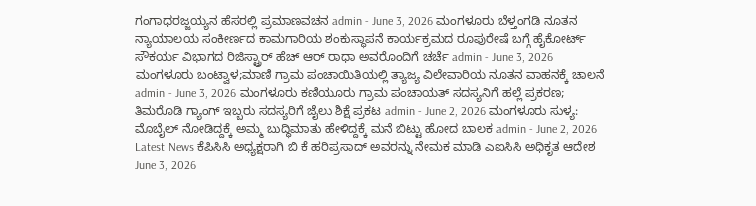ಗಂಗಾಧರಜ್ಜಯ್ಯನ ಹೆಸರಲ್ಲಿ ಪ್ರಮಾಣವಚನ admin - June 3, 2026 ಮಂಗಳೂರು ಬೆಳ್ತಂಗಡಿ ನೂತನ ನ್ಯಾಯಾಲಯ ಸಂಕೀರ್ಣದ ಕಾಮಗಾರಿಯ ಶಂಕುಸ್ಥಾಪನೆ ಕಾರ್ಯಕ್ರಮದ ರೂಪುರೇಷೆ ಬಗ್ಗೆ ಹೈಕೋರ್ಟ್ ಸೌಕರ್ಯ ವಿಭಾಗದ ರಿಜಿಸ್ಟ್ರಾರ್ ಹೆಚ್ ಆರ್ ರಾಧಾ ಅವರೊಂದಿಗೆ ಚರ್ಚೆ admin - June 3, 2026 ಮಂಗಳೂರು ಬಂಟ್ವಾಳ;ಮಾಣಿ ಗ್ರಾಮ ಪಂಚಾಯಿತಿಯಲ್ಲಿ ತ್ಯಾಜ್ಯ ವಿಲೇವಾರಿಯ ನೂತನ ವಾಹನಕ್ಕೆ ಚಾಲನೆ admin - June 3, 2026 ಮಂಗಳೂರು ಕಣಿಯೂರು ಗ್ರಾಮ ಪಂಚಾಯತ್ ಸದಸ್ಯನಿಗೆ ಹಲ್ಲೆ ಪ್ರಕರಣ; ತಿಮರೊಡಿ ಗ್ಯಾಂಗ್ ಇಬ್ಬರು ಸದಸ್ಯರಿಗೆ ಜೈಲು ಶಿಕ್ಷೆ ಪ್ರಕಟ admin - June 2, 2026 ಮಂಗಳೂರು ಸುಳ್ಯ: ಮೊಬೈಲ್ ನೋಡಿದ್ದಕ್ಕೆ ಅಮ್ಮ ಬುದ್ಧಿಮಾತು ಹೇಳಿದ್ದಕ್ಕೆ ಮನೆ ಬಿಟ್ಟು ಹೋದ ಬಾಲಕ admin - June 2, 2026 Latest News ಕೆಪಿಸಿಸಿ ಅಧ್ಯಕ್ಷರಾಗಿ ಬಿ ಕೆ ಹರಿಪ್ರಸಾದ್ ಅವರನ್ನು ನೇಮಕ ಮಾಡಿ ಎಐಸಿಸಿ ಅಧಿಕೃತ ಆದೇಶ June 3, 2026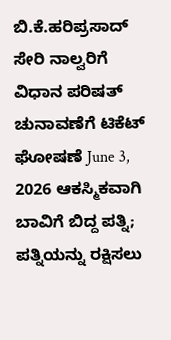ಬಿ.ಕೆ.ಹರಿಪ್ರಸಾದ್ ಸೇರಿ ನಾಲ್ವರಿಗೆ ವಿಧಾನ ಪರಿಷತ್ ಚುನಾವಣೆಗೆ ಟಿಕೆಟ್ ಘೋಷಣೆ June 3, 2026 ಆಕಸ್ಮಿಕವಾಗಿ ಬಾವಿಗೆ ಬಿದ್ದ ಪತ್ನಿ; ಪತ್ನಿಯನ್ನು ರಕ್ಷಿಸಲು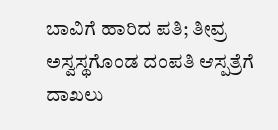ಬಾವಿಗೆ ಹಾರಿದ ಪತಿ; ತೀವ್ರ ಅಸ್ವಸ್ಥಗೊಂಡ ದಂಪತಿ ಆಸ್ಪತ್ರೆಗೆ ದಾಖಲು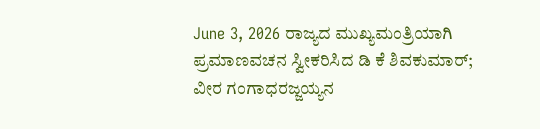June 3, 2026 ರಾಜ್ಯದ ಮುಖ್ಯಮಂತ್ರಿಯಾಗಿ ಪ್ರಮಾಣವಚನ ಸ್ವೀಕರಿಸಿದ ಡಿ ಕೆ ಶಿವಕುಮಾರ್; ವೀರ ಗಂಗಾಧರಜ್ಜಯ್ಯನ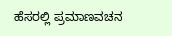ಹೆಸರಲ್ಲಿ ಪ್ರಮಾಣವಚನ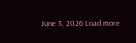June 3, 2026 Load more